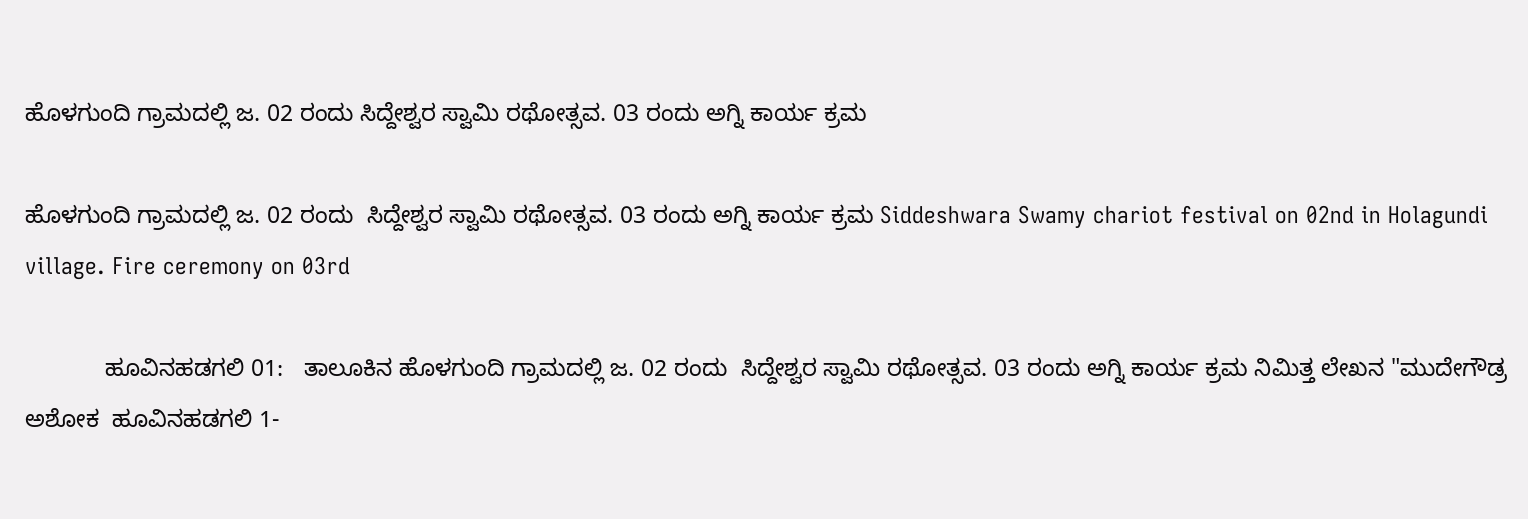ಹೊಳಗುಂದಿ ಗ್ರಾಮದಲ್ಲಿ ಜ. 02 ರಂದು ಸಿದ್ದೇಶ್ವರ ಸ್ವಾಮಿ ರಥೋತ್ಸವ. 03 ರಂದು ಅಗ್ನಿ ಕಾರ್ಯ ಕ್ರಮ

ಹೊಳಗುಂದಿ ಗ್ರಾಮದಲ್ಲಿ ಜ. 02 ರಂದು  ಸಿದ್ದೇಶ್ವರ ಸ್ವಾಮಿ ರಥೋತ್ಸವ. 03 ರಂದು ಅಗ್ನಿ ಕಾರ್ಯ ಕ್ರಮ Siddeshwara Swamy chariot festival on 02nd in Holagundi village. Fire ceremony on 03rd

            ಹೂವಿನಹಡಗಲಿ 01:   ತಾಲೂಕಿನ ಹೊಳಗುಂದಿ ಗ್ರಾಮದಲ್ಲಿ ಜ. 02 ರಂದು  ಸಿದ್ದೇಶ್ವರ ಸ್ವಾಮಿ ರಥೋತ್ಸವ. 03 ರಂದು ಅಗ್ನಿ ಕಾರ್ಯ ಕ್ರಮ ನಿಮಿತ್ತ ಲೇಖನ "ಮುದೇಗೌಡ್ರ ಅಶೋಕ  ಹೂವಿನಹಡಗಲಿ 1-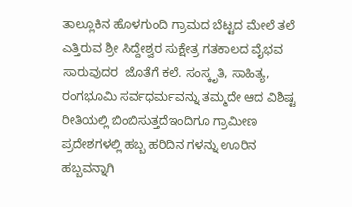ತಾಲ್ಲೂಕಿನ ಹೊಳಗುಂದಿ ಗ್ರಾಮದ ಬೆಟ್ಟದ ಮೇಲೆ ತಲೆ ಎತ್ತಿರುವ ಶ್ರೀ ಸಿದ್ದೇಶ್ವರ ಸುಕ್ಷೇತ್ರ ಗತಕಾಲದ ವೈಭವ ಸಾರುವುದರ  ಜೊತೆಗೆ ಕಲೆ. ಸಂಸ್ಕೃತಿ, ಸಾಹಿತ್ಯ, ರಂಗಭೂಮಿ ಸರ್ವಧರ್ಮವನ್ನು ತಮ್ಮದೇ ಆದ ವಿಶಿಷ್ಟ ರೀತಿಯಲ್ಲಿ ಬಿಂಬಿಸುತ್ತದೆಇಂದಿಗೂ ಗ್ರಾಮೀಣ ಪ್ರದೇಶಗಳಲ್ಲಿ ಹಬ್ಬ ಹರಿದಿನ ಗಳನ್ನು ಊರಿನ ಹಬ್ಬವನ್ನಾಗಿ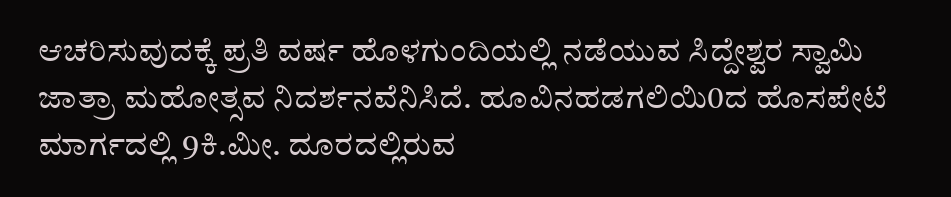ಆಚರಿಸುವುದಕ್ಕೆ ಪ್ರತಿ ವರ್ಷ ಹೊಳಗುಂದಿಯಲ್ಲಿ ನಡೆಯುವ ಸಿದ್ದೇಶ್ವರ ಸ್ವಾಮಿ ಜಾತ್ರಾ ಮಹೋತ್ಸವ ನಿದರ್ಶನವೆನಿಸಿದೆ. ಹೂವಿನಹಡಗಲಿಯಿ0ದ ಹೊಸಪೇಟೆ ಮಾರ್ಗದಲ್ಲಿ 9ಕಿ.ಮೀ. ದೂರದಲ್ಲಿರುವ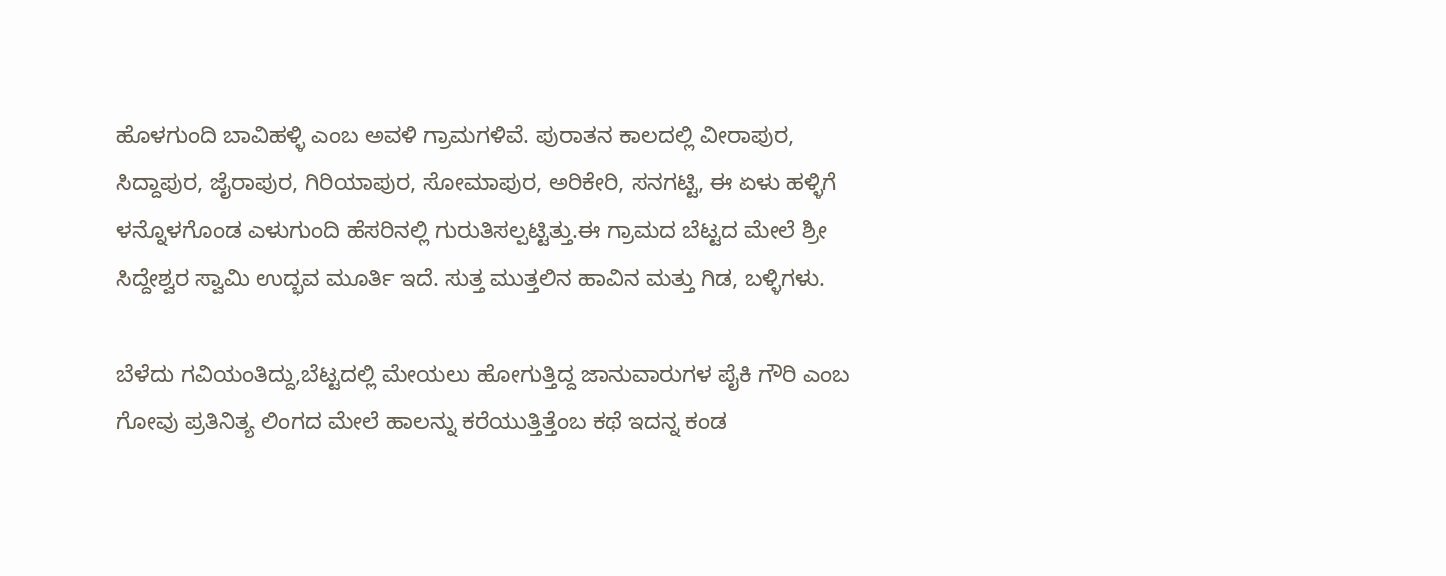ಹೊಳಗುಂದಿ ಬಾವಿಹಳ್ಳಿ ಎಂಬ ಅವಳಿ ಗ್ರಾಮಗಳಿವೆ. ಪುರಾತನ ಕಾಲದಲ್ಲಿ ವೀರಾಪುರ, ಸಿದ್ದಾಪುರ, ಜೈರಾಪುರ, ಗಿರಿಯಾಪುರ, ಸೋಮಾಪುರ, ಅರಿಕೇರಿ, ಸನಗಟ್ಟಿ, ಈ ಏಳು ಹಳ್ಳಿಗೆ ಳನ್ನೊಳಗೊಂಡ ಎಳುಗುಂದಿ ಹೆಸರಿನಲ್ಲಿ ಗುರುತಿಸಲ್ಪಟ್ಟಿತ್ತು.ಈ ಗ್ರಾಮದ ಬೆಟ್ಟದ ಮೇಲೆ ಶ್ರೀ ಸಿದ್ದೇಶ್ವರ ಸ್ವಾಮಿ ಉದ್ಭವ ಮೂರ್ತಿ ಇದೆ. ಸುತ್ತ ಮುತ್ತಲಿನ ಹಾವಿನ ಮತ್ತು ಗಿಡ, ಬಳ್ಳಿಗಳು.

ಬೆಳೆದು ಗವಿಯಂತಿದ್ದು,ಬೆಟ್ಟದಲ್ಲಿ ಮೇಯಲು ಹೋಗುತ್ತಿದ್ದ ಜಾನುವಾರುಗಳ ಪೈಕಿ ಗೌರಿ ಎಂಬ ಗೋವು ಪ್ರತಿನಿತ್ಯ ಲಿಂಗದ ಮೇಲೆ ಹಾಲನ್ನು ಕರೆಯುತ್ತಿತ್ತೆಂಬ ಕಥೆ ಇದನ್ನ ಕಂಡ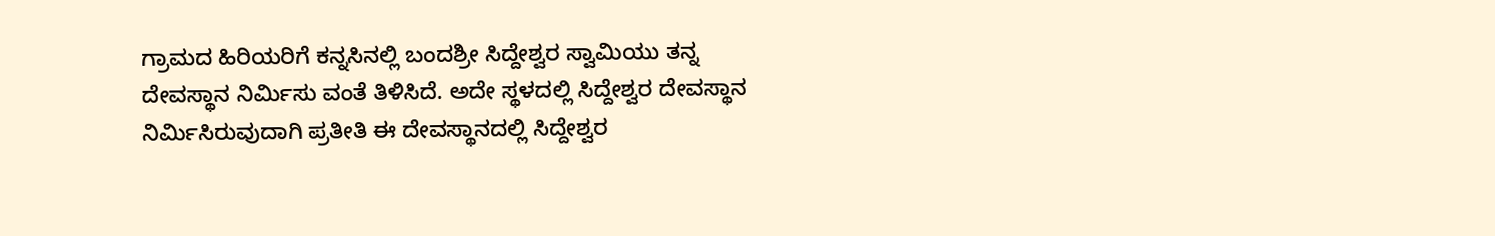ಗ್ರಾಮದ ಹಿರಿಯರಿಗೆ ಕನ್ನಸಿನಲ್ಲಿ ಬಂದಶ್ರೀ ಸಿದ್ದೇಶ್ವರ ಸ್ವಾಮಿಯು ತನ್ನ ದೇವಸ್ಥಾನ ನಿರ್ಮಿಸು ವಂತೆ ತಿಳಿಸಿದೆ. ಅದೇ ಸ್ಥಳದಲ್ಲಿ ಸಿದ್ದೇಶ್ವರ ದೇವಸ್ಥಾನ ನಿರ್ಮಿಸಿರುವುದಾಗಿ ಪ್ರತೀತಿ ಈ ದೇವಸ್ಥಾನದಲ್ಲಿ ಸಿದ್ದೇಶ್ವರ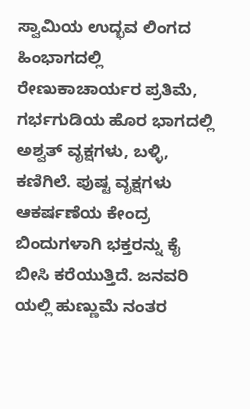ಸ್ವಾಮಿಯ ಉದ್ಭವ ಲಿಂಗದ ಹಿಂಭಾಗದಲ್ಲಿ ರೇಣುಕಾಚಾರ್ಯರ ಪ್ರತಿಮೆ, ಗರ್ಭಗುಡಿಯ ಹೊರ ಭಾಗದಲ್ಲಿ ಅಶ್ವತ್ ವೃಕ್ಷಗಳು, ಬಳ್ಳಿ, ಕಣಿಗಿಲೆ. ಪುಷ್ಟ ವೃಕ್ಷಗಳು ಆಕರ್ಷಣೆಯ ಕೇಂದ್ರ ಬಿಂದುಗಳಾಗಿ ಭಕ್ತರನ್ನು ಕೈ ಬೀಸಿ ಕರೆಯುತ್ತಿದೆ. ಜನವರಿ ಯಲ್ಲಿ ಹುಣ್ಣುಮೆ ನಂತರ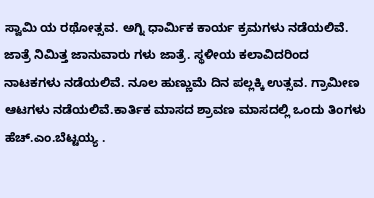ಸ್ವಾಮಿ ಯ ರಥೋತ್ಸವ. ಅಗ್ನಿ ಧಾರ್ಮಿಕ ಕಾರ್ಯ ಕ್ರಮಗಳು ನಡೆಯಲಿವೆ. ಜಾತ್ರೆ ನಿಮಿತ್ತ ಜಾನುವಾರು ಗಳು ಜಾತ್ರೆ. ಸ್ಥಳೀಯ ಕಲಾವಿದರಿಂದ ನಾಟಕಗಳು ನಡೆಯಲಿವೆ. ನೂಲ ಹುಣ್ಣುಮೆ ದಿನ ಪಲ್ಲಕ್ಕಿ ಉತ್ಸವ. ಗ್ರಾಮೀಣ ಆಟಗಳು ನಡೆಯಲಿವೆ.ಕಾರ್ತಿಕ ಮಾಸದ ಶ್ರಾವಣ ಮಾಸದಲ್ಲಿ ಒಂದು ತಿಂಗಳು  ಹೆಚ್‌.ಎಂ.ಬೆಟ್ಟಯ್ಯ .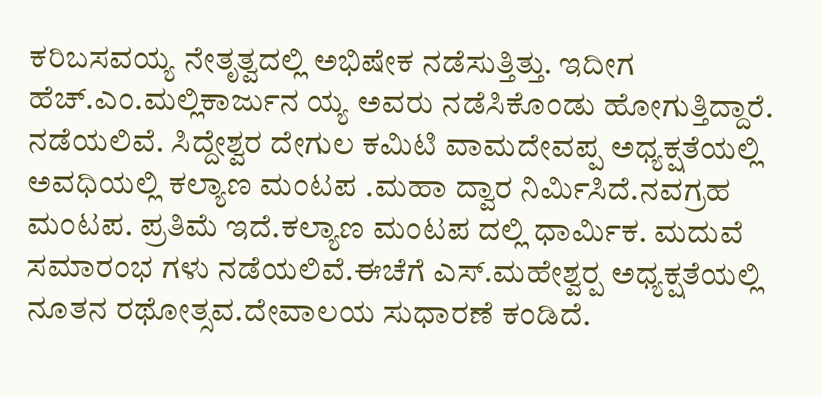ಕರಿಬಸವಯ್ಯ ನೇತೃತ್ವದಲ್ಲಿ ಅಭಿಷೇಕ ನಡೆಸುತ್ತಿತ್ತು. ಇದೀಗ ಹೆಚ್‌.ಎಂ.ಮಲ್ಲಿಕಾರ್ಜುನ ಯ್ಯ ಅವರು ನಡೆಸಿಕೊಂಡು ಹೋಗುತ್ತಿದ್ದಾರೆ. ನಡೆಯಲಿವೆ. ಸಿದ್ದೇಶ್ವರ ದೇಗುಲ ಕಮಿಟಿ ವಾಮದೇವಪ್ಪ ಅಧ್ಯಕ್ಷತೆಯಲ್ಲಿ  ಅವಧಿಯಲ್ಲಿ ಕಲ್ಯಾಣ ಮಂಟಪ .ಮಹಾ ದ್ವಾರ ನಿರ್ಮಿಸಿದೆ.ನವಗ್ರಹ ಮಂಟಪ. ಪ್ರತಿಮೆ ಇದೆ.ಕಲ್ಯಾಣ ಮಂಟಪ ದಲ್ಲಿ ಧಾರ್ಮಿಕ. ಮದುವೆ ಸಮಾರಂಭ ಗಳು ನಡೆಯಲಿವೆ.ಈಚೆಗೆ ಎಸ್‌.ಮಹೇಶ್ವರ‍್ಪ ಅಧ್ಯಕ್ಷತೆಯಲ್ಲಿ ನೂತನ ರಥೋತ್ಸವ.ದೇವಾಲಯ ಸುಧಾರಣೆ ಕಂಡಿದೆ.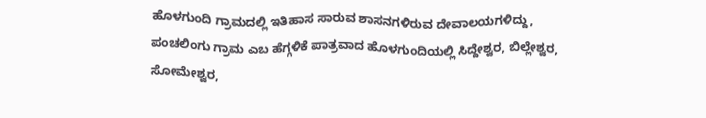ಹೊಳಗುಂದಿ ಗ್ರಾಮದಲ್ಲಿ ಇತಿಹಾಸ ಸಾರುವ ಶಾಸನಗಳಿರುವ ದೇವಾಲಯಗಳಿದ್ದು, ಪಂಚಲಿಂಗು ಗ್ರಾಮ ಎಬ ಹೆಗ್ಗಳಿಕೆ ಪಾತ್ರವಾದ ಹೊಳಗುಂದಿಯಲ್ಲಿ ಸಿದ್ದೇಶ್ವರ, ಬಿಲ್ಲೇಶ್ವರ, ಸೋಮೇಶ್ವರ,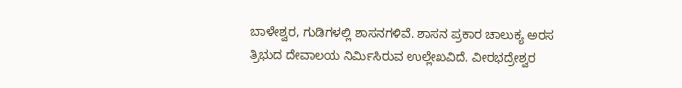ಬಾಳೇಶ್ವರ, ಗುಡಿಗಳಲ್ಲಿ ಶಾಸನಗಳಿವೆ. ಶಾಸನ ಪ್ರಕಾರ ಚಾಲುಕ್ಯ ಅರಸ ತ್ರಿಭುದ ದೇವಾಲಯ ನಿರ್ಮಿಸಿರುವ ಉಲ್ಲೇಖವಿದೆ. ವೀರಭದ್ರೇಶ್ವರ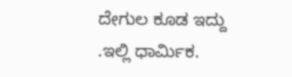ದೇಗುಲ ಕೂಡ ಇದ್ದು .ಇಲ್ಲಿ ಧಾರ್ಮಿಕ.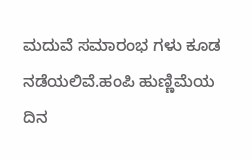ಮದುವೆ ಸಮಾರಂಭ ಗಳು ಕೂಡ ನಡೆಯಲಿವೆ.ಹಂಪಿ ಹುಣ್ಣಿಮೆಯ ದಿನ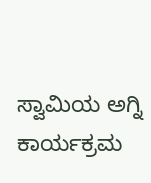ಸ್ವಾಮಿಯ ಅಗ್ನಿ ಕಾರ್ಯಕ್ರಮ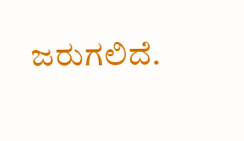ಜರುಗಲಿದೆ.